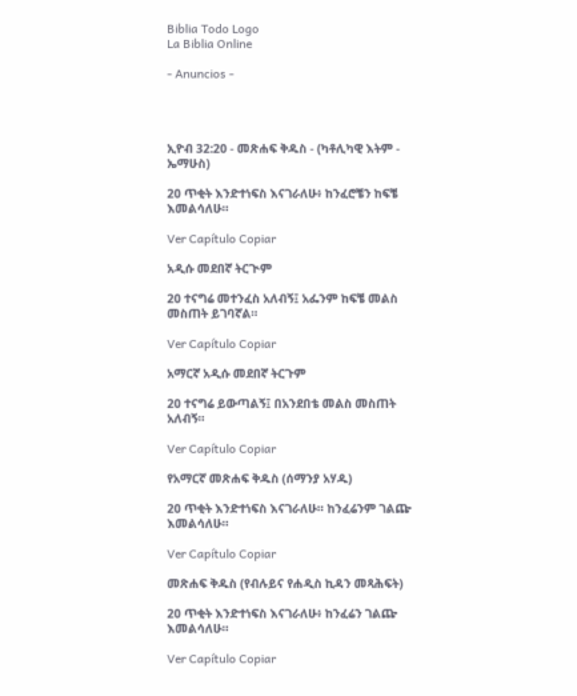Biblia Todo Logo
La Biblia Online

- Anuncios -




ኢዮብ 32:20 - መጽሐፍ ቅዱስ - (ካቶሊካዊ እትም - ኤማሁስ)

20 ጥቂት እንድተነፍስ እናገራለሁ፥ ከንፈሮቼን ከፍቼ እመልሳለሁ።

Ver Capítulo Copiar

አዲሱ መደበኛ ትርጒም

20 ተናግሬ መተንፈስ አለብኝ፤ አፌንም ከፍቼ መልስ መስጠት ይገባኛል።

Ver Capítulo Copiar

አማርኛ አዲሱ መደበኛ ትርጉም

20 ተናግሬ ይውጣልኝ፤ በአንደበቴ መልስ መስጠት አለብኝ።

Ver Capítulo Copiar

የአማርኛ መጽሐፍ ቅዱስ (ሰማንያ አሃዱ)

20 ጥቂት እንድተነፍስ እናገራለሁ። ከንፈሬንም ገልጬ እመልሳለሁ።

Ver Capítulo Copiar

መጽሐፍ ቅዱስ (የብሉይና የሐዲስ ኪዳን መጻሕፍት)

20 ጥቂት እንድተነፍስ እናገራለሁ፥ ከንፈሬን ገልጬ እመልሳለሁ።

Ver Capítulo Copiar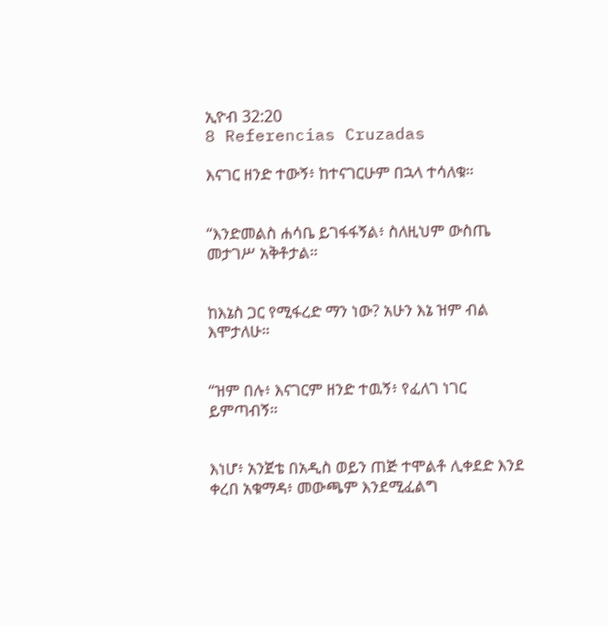ኢዮብ 32:20
8 Referencias Cruzadas

እናገር ዘንድ ተውኝ፥ ከተናገርሁም በኋላ ተሳለቁ።


“እንድመልስ ሐሳቤ ይገፋፋኝል፥ ስለዚህም ውስጤ መታገሥ አቅቶታል።


ከእኔስ ጋር የሚፋረድ ማን ነው? አሁን እኔ ዝም ብል እሞታለሁ።


“ዝም በሉ፥ እናገርም ዘንድ ተዉኝ፥ የፈለገ ነገር ይምጣብኝ።


እነሆ፥ አንጀቴ በአዲስ ወይን ጠጅ ተሞልቶ ሊቀደድ እንደ ቀረበ አቁማዳ፥ መውጫም እንደሚፈልግ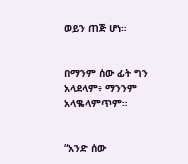ወይን ጠጅ ሆነ።


በማንም ሰው ፊት ግን አላደላም፥ ማንንም አላቈላምጥም።


“አንድ ሰው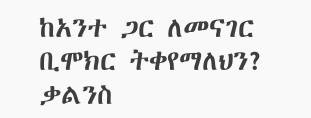ከአንተ ጋር ለመናገር ቢሞክር ትቀየማለህን? ቃልንስ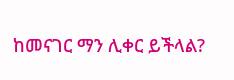ከመናገር ማን ሊቀር ይችላል?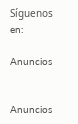Síguenos en:

Anuncios


Anuncios